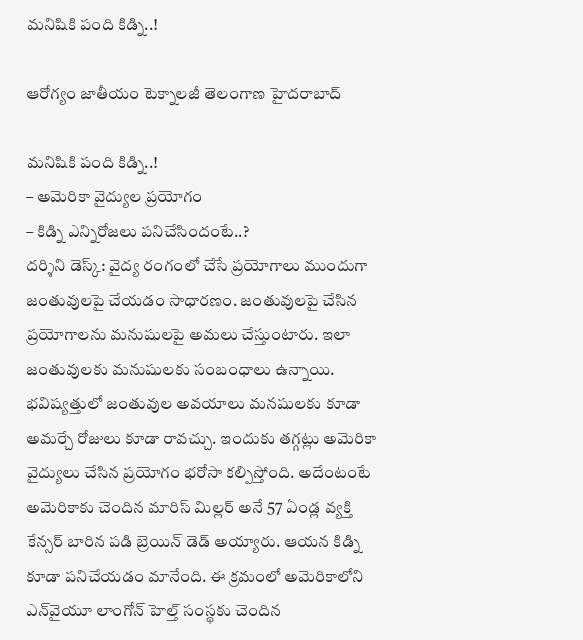మనిషికి పంది కిడ్ని..!

ఆరోగ్యం జాతీయం టెక్నాలజీ తెలంగాణ హైదరాబాద్

మనిషికి పంది కిడ్ని..!
– అమెరికా వైద్యుల ప్రయోగం
– కిడ్ని ఎన్నిరోజలు పనిచేసిందంటే..?
దర్శిని డెస్క్‌: వైద్య రంగంలో చేసే ప్రయోగాలు ముందుగా జంతువులపై చేయడం సాధారణం. జంతువులపై చేసిన ప్రయోగాలను మనుషులపై అమలు చేస్తుంటారు. ఇలా జంతువులకు మనుషులకు సంబంధాలు ఉన్నాయి. భవిష్యత్తులో జంతువుల అవయాలు మనషులకు కూడా అమర్చే రోజులు కూడా రావచ్చు. ఇందుకు తగ్గట్లు అమెరికా వైద్యులు చేసిన ప్రయోగం భరోసా కల్పిస్తోంది. అదేంటంటే అమెరికాకు చెందిన మారిస్ మిల్లర్‌ అనే 57 ఏండ్ల వ్యక్తి కేన్సర్‌ బారిన పడి బ్రెయిన్ డెడ్ అయ్యారు. ఆయన కిడ్ని కూడా పనిచేయడం మానేంది. ఈ క్రమంలో అమెరికాలోని ఎన్‌వైయూ లాంగోన్ హెల్త్ సంస్థకు చెందిన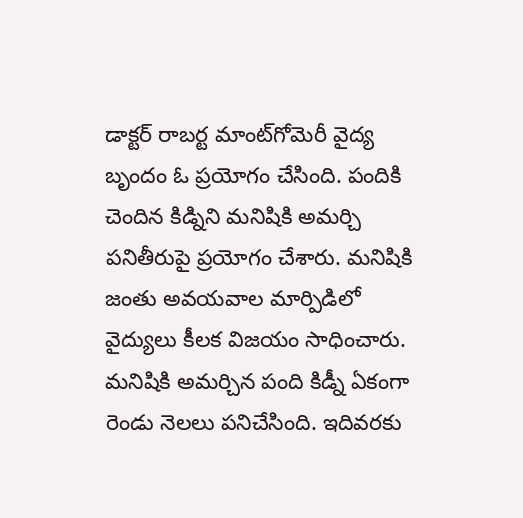డాక్టర్‌ రాబర్ట మాంట్‌గోమెరీ వైద్య బృందం ఓ ప్రయోగం చేసింది. పందికి చెందిన కిడ్నిని మనిషికి అమర్చి పనితీరుపై ప్రయోగం చేశారు. మనిషికి జంతు అవయవాల మార్పిడిలో వైద్యులు కీలక విజయం సాధించారు. మనిషికి అమర్చిన పంది కిడ్నీ ఏకంగా రెండు నెలలు పనిచేసింది. ఇదివరకు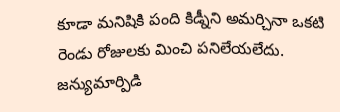కూడా మనిషికి పంది కిడ్నీని అమర్చినా ఒకటి రెండు రోజులకు మించి పనిలేయలేదు. జన్యుమార్పిడి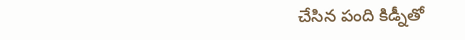చేసిన పంది కిడ్నీతో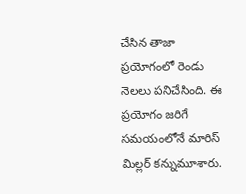చేసిన తాజా ప్రయోగంలో రెండు నెలలు పనిచేసింది. ఈ ప్రయోగం జరిగే సమయంలోనే మారిస్ మిల్లర్‌ కన్నుమూశారు.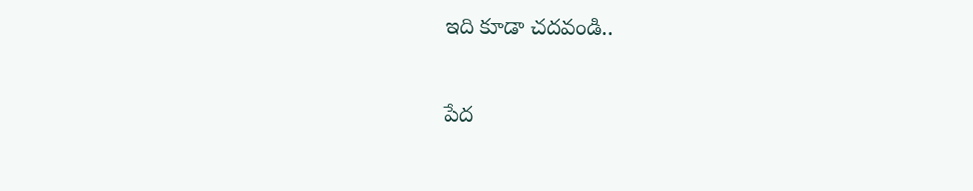ఇది కూడా చదవండి..

పేద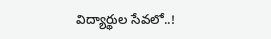విద్యార్థుల సేవలో..!